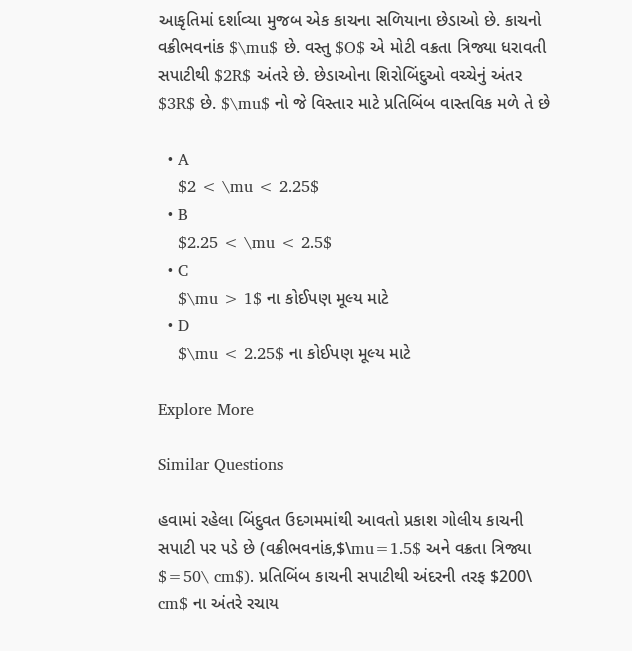આકૃતિમાં દર્શાવ્યા મુજબ એક કાચના સળિયાના છેડાઓ છે. કાચનો વક્રીભવનાંક $\mu$ છે. વસ્તુ $O$ એ મોટી વક્રતા ત્રિજ્યા ધરાવતી સપાટીથી $2R$ અંતરે છે. છેડાઓના શિરોબિંદુઓ વચ્ચેનું અંતર $3R$ છે. $\mu$ નો જે વિસ્તાર માટે પ્રતિબિંબ વાસ્તવિક મળે તે છે

  • A
    $2 < \mu < 2.25$
  • B
    $2.25 < \mu < 2.5$
  • C
    $\mu > 1$ ના કોઈપણ મૂલ્ય માટે
  • D
    $\mu < 2.25$ ના કોઈપણ મૂલ્ય માટે

Explore More

Similar Questions

હવામાં રહેલા બિંદુવત ઉદગમમાંથી આવતો પ્રકાશ ગોલીય કાચની સપાટી પર પડે છે (વક્રીભવનાંક,$\mu=1.5$ અને વક્રતા ત્રિજ્યા $=50\ cm$). પ્રતિબિંબ કાચની સપાટીથી અંદરની તરફ $200\ cm$ ના અંતરે રચાય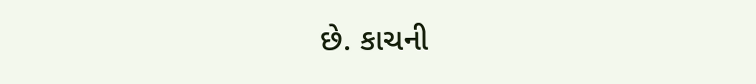છે. કાચની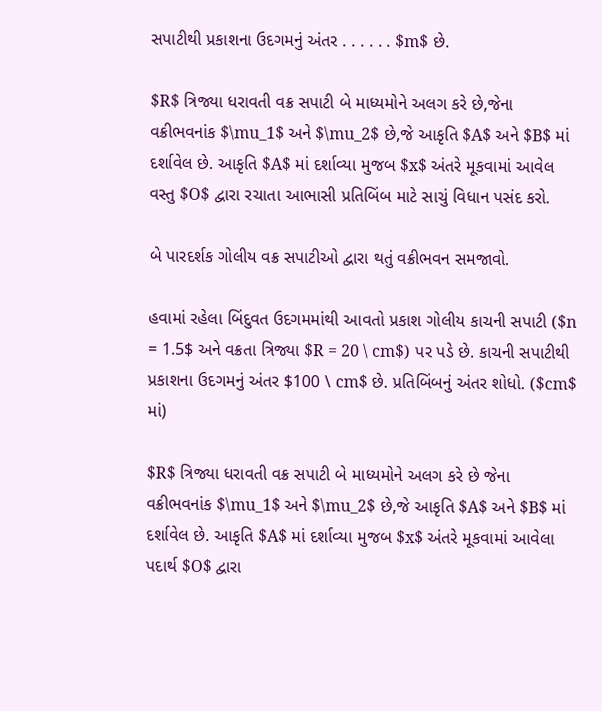સપાટીથી પ્રકાશના ઉદગમનું અંતર . . . . . . $m$ છે.

$R$ ત્રિજ્યા ધરાવતી વક્ર સપાટી બે માધ્યમોને અલગ કરે છે,જેના વક્રીભવનાંક $\mu_1$ અને $\mu_2$ છે,જે આકૃતિ $A$ અને $B$ માં દર્શાવેલ છે. આકૃતિ $A$ માં દર્શાવ્યા મુજબ $x$ અંતરે મૂકવામાં આવેલ વસ્તુ $O$ દ્વારા રચાતા આભાસી પ્રતિબિંબ માટે સાચું વિધાન પસંદ કરો.

બે પારદર્શક ગોલીય વક્ર સપાટીઓ દ્વારા થતું વક્રીભવન સમજાવો.

હવામાં રહેલા બિંદુવત ઉદગમમાંથી આવતો પ્રકાશ ગોલીય કાચની સપાટી ($n = 1.5$ અને વક્રતા ત્રિજ્યા $R = 20 \ cm$) પર પડે છે. કાચની સપાટીથી પ્રકાશના ઉદગમનું અંતર $100 \ cm$ છે. પ્રતિબિંબનું અંતર શોધો. ($cm$ માં)

$R$ ત્રિજ્યા ધરાવતી વક્ર સપાટી બે માધ્યમોને અલગ કરે છે જેના વક્રીભવનાંક $\mu_1$ અને $\mu_2$ છે,જે આકૃતિ $A$ અને $B$ માં દર્શાવેલ છે. આકૃતિ $A$ માં દર્શાવ્યા મુજબ $x$ અંતરે મૂકવામાં આવેલા પદાર્થ $O$ દ્વારા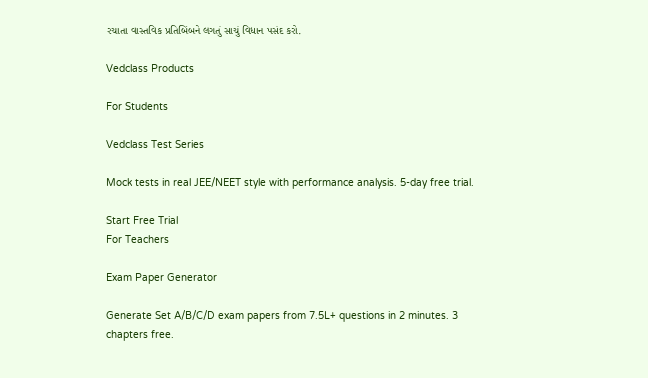રચાતા વાસ્તવિક પ્રતિબિંબને લગતું સાચું વિધાન પસંદ કરો.

Vedclass Products

For Students

Vedclass Test Series

Mock tests in real JEE/NEET style with performance analysis. 5-day free trial.

Start Free Trial
For Teachers

Exam Paper Generator

Generate Set A/B/C/D exam papers from 7.5L+ questions in 2 minutes. 3 chapters free.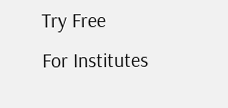Try Free
For Institutes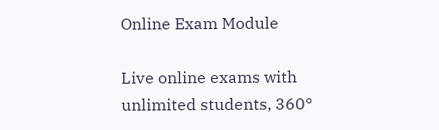Online Exam Module

Live online exams with unlimited students, 360°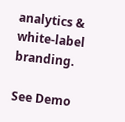analytics & white-label branding.

See Demo